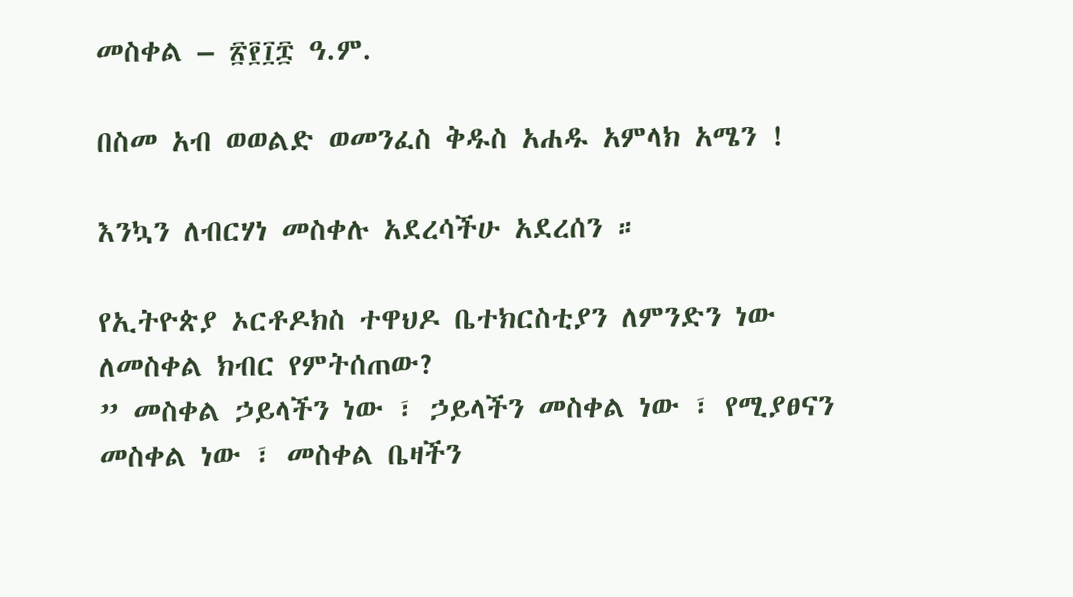መስቀል – ፳፻፲፰ ዓ.ም.

በስመ አብ ወወልድ ወመንፈስ ቅዱስ አሐዱ አምላክ አሜን !

እንኳን ለብርሃነ መስቀሉ አደረሳችሁ አደረሰን ።

የኢትዮጵያ ኦርቶዶክስ ተዋህዶ ቤተክርስቲያን ለምንድን ነው ለመስቀል ክብር የምትሰጠው?
” መስቀል ኃይላችን ነው ፣ ኃይላችን መስቀል ነው ፣ የሚያፀናን መስቀል ነው ፣ መስቀል ቤዛችን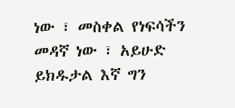ነው ፣ መስቀል የነፍሳችን መዳኛ ነው ፣ አይሁድ ይክዱታል እኛ ግን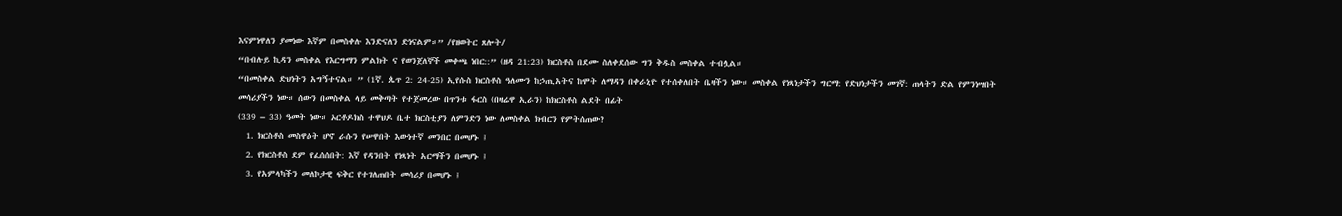እናምነዋለን ያመነው እኛም በመስቀሉ እንድናለን ድነናልም።” /የዘወትር ጸሎት/
“በብሉይ ኪዳን መስቀል የእርግማን ምልክት ና የወንጀለኞች መቀጫ ነበር::” (ዘዳ 21:23) ክርስቶስ በደሙ ስለቀደሰው ግን ቅዱስ መስቀል ተብሏል።
“በመስቀል ድህነትን አግኝተናል። ” (1ኛ. ጴጥ 2: 24-25) ኢየሱስ ክርስቶስ ዓለሙን ከኃጢአትና ከሞት ለማዳን በቀራኒዮ የተሰቀለበት ቤዛችን ነው። መስቀል የነጻነታችን ግርማ: የድህነታችን መገኛ: ጠላትን ድል የምንነሣበት መሳሪያችን ነው። ሰውን በመስቀል ላይ መቅጣት የተጀመረው በጥንቱ ፋርስ (በዛሬዋ ኢራን) ከክርስቶስ ልደት በፊት
(339 – 33) ዓመት ነው። ኦርቶዶክስ ተዋህዶ ቤተ ክርስቲያን ለምንድን ነው ለመስቀል ክብርን የምትሰጠው?
  1. ክርስቶስ መስዋዕት ሆኖ ራሱን የሠዋበት እውነተኛ መንበር በመሆኑ ፤
  2. የክርስቶስ ደም የፈሰሰበት: እኛ የዳንበት የነጻነት አርማችን በመሆኑ ፤
  3. የአምላካችን መለኮታዊ ፍቅር የተገለጠበት መሳሪያ በመሆኑ ፤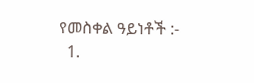የመስቀል ዓይነቶች :-
  1.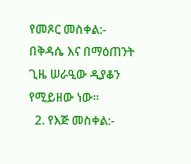የመጾር መስቀል:- በቅዳሴ እና በማዕጠንት ጊዜ ሠራዒው ዲያቆን የሚይዘው ነው።
  2. የእጅ መስቀል:-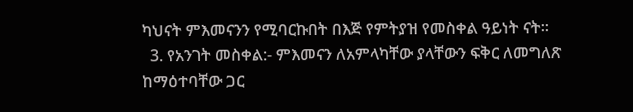ካህናት ምእመናንን የሚባርኩበት በእጅ የምትያዝ የመስቀል ዓይነት ናት።
  3. የአንገት መስቀል:- ምእመናን ለአምላካቸው ያላቸውን ፍቅር ለመግለጽ ከማዕተባቸው ጋር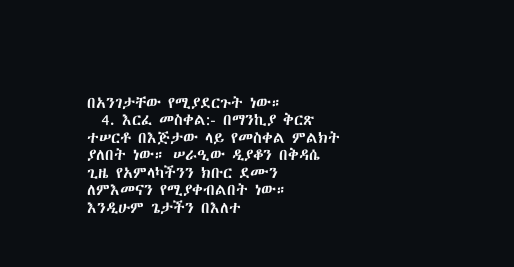በአንገታቸው የሚያደርጉት ነው።
  4. እርፈ መስቀል:- በማንኪያ ቅርጽ ተሠርቶ በእጅታው ላይ የመስቀል ምልክት ያለበት ነው። ሠራዒው ዲያቆን በቅዳሴ ጊዜ የአምላካችንን ክቡር ደሙን ለምእመናን የሚያቀብልበት ነው። እንዲሁም ጌታችን በእለተ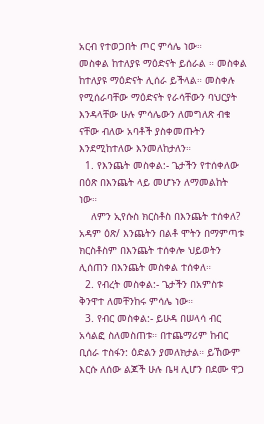አርብ የተወጋበት ጦር ምሳሌ ነው።
መስቀል ከተለያዩ ማዕድናት ይሰራል ። መስቀል ከተለያዩ ማዕድናት ሊሰራ ይችላል። መስቀሉ የሚሰራባቸው ማዕድናት የራሳቸውን ባህርያት እንዳላቸው ሁሉ ምሳሌውን ለመግለጽ ብቁ ናቸው ብለው አባቶች ያስቀመጡትን እንደሚከተለው እንመለከታለን።
  1. የእንጨት መስቀል:- ጌታችን የተሰቀለው በዕጽ በእንጨት ላይ መሆኑን ለማመልከት ነው።
    ለምን ኢየሱስ ክርስቶስ በእንጨት ተሰቀለ? አዳም ዕጽ/ እንጨትን በልቶ ሞትን በማምጣቱ ክርስቶስም በእንጨት ተሰቀሎ ህይወትን ሊሰጠን በእንጨት መስቀል ተሰቀለ።
  2. የብረት መስቀል:- ጌታችን በአምስቱ ቅንዋተ ለመቸንከሩ ምሳሌ ነው።
  3. የብር መስቀል:- ይሁዳ በሠላሳ ብር አሳልፎ ስለመስጠቱ። በተጨማሪም ከብር ቢሰራ ተስፋን: ዕድልን ያመለክታል። ይኸውም እርሱ ለሰው ልጆች ሁሉ ቤዛ ሊሆን በደሙ ዋጋ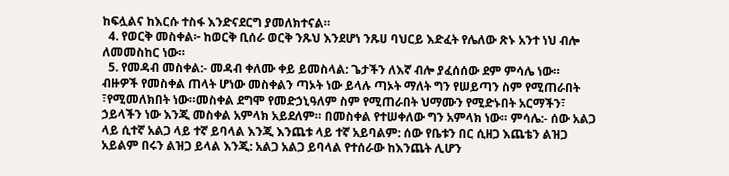ከፍሏልና ከእርሱ ተስፋ እንድናደርግ ያመለክተናል።
  4. የወርቅ መስቀል፦ ከወርቅ ቢሰራ ወርቅ ንጹህ እንደሆነ ንጹሀ ባህርይ እድፈት የሌለው ጽኑ አንተ ነህ ብሎ ለመመስከር ነው።
  5. የመዳብ መስቀል:- መዳብ ቀለሙ ቀይ ይመስላል: ጌታችን ለእኛ ብሎ ያፈሰሰው ደም ምሳሌ ነው።
ብዙዎች የመስቀል ጠላት ሆነው መስቀልን ጣኦት ነው ይላሉ ጣኦት ማለት ግን የሠይጣን ስም የሚጠራበት ፣የሚመለክበት ነው።መስቀል ደግሞ የመድኃኒዓለም ስም የሚጠራበት ህማሙን የሚድኑበት አርማችን፣ ኃይላችን ነው እንጂ መስቀል አምላክ አይደለም። በመስቀል የተሠቀለው ግን አምላክ ነው። ምሳሌ:- ሰው አልጋ ላይ ሲተኛ አልጋ ላይ ተኛ ይባላል እንጂ እንጨቱ ላይ ተኛ አይባልም: ሰው የቤቱን በር ሲዘጋ እጨቴን ልዝጋ አይልም በሩን ልዝጋ ይላል እንጂ: አልጋ አልጋ ይባላል የተሰራው ከእንጨት ሊሆን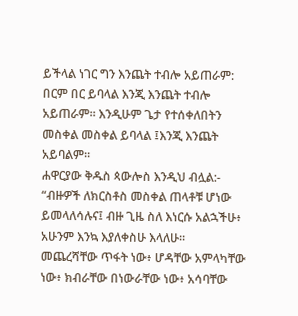ይችላል ነገር ግን እንጨት ተብሎ አይጠራም: በርም በር ይባላል እንጂ እንጨት ተብሎ አይጠራም። እንዲሁም ጌታ የተሰቀለበትን መስቀል መስቀል ይባላል ፤እንጂ እንጨት አይባልም።
ሐዋርያው ቅዱስ ጳውሎስ እንዲህ ብሏል:- “ብዙዎች ለክርስቶስ መስቀል ጠላቶቹ ሆነው ይመላለሳሉና፤ ብዙ ጊዜ ስለ እነርሱ አልኋችሁ፥ አሁንም እንኳ እያለቀስሁ እላለሁ።
መጨረሻቸው ጥፋት ነው፥ ሆዳቸው አምላካቸው ነው፥ ክብራቸው በነውራቸው ነው፥ አሳባቸው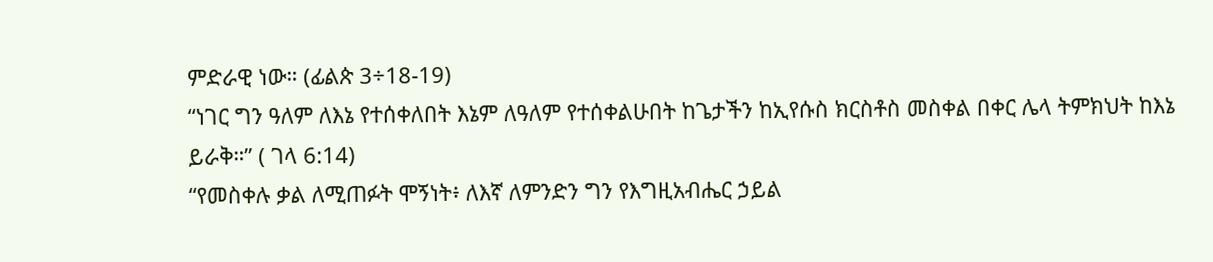ምድራዊ ነው። (ፊልጵ 3÷18-19)
“ነገር ግን ዓለም ለእኔ የተሰቀለበት እኔም ለዓለም የተሰቀልሁበት ከጌታችን ከኢየሱስ ክርስቶስ መስቀል በቀር ሌላ ትምክህት ከእኔ ይራቅ።” ( ገላ 6:14)
“የመስቀሉ ቃል ለሚጠፉት ሞኝነት፥ ለእኛ ለምንድን ግን የእግዚአብሔር ኃይል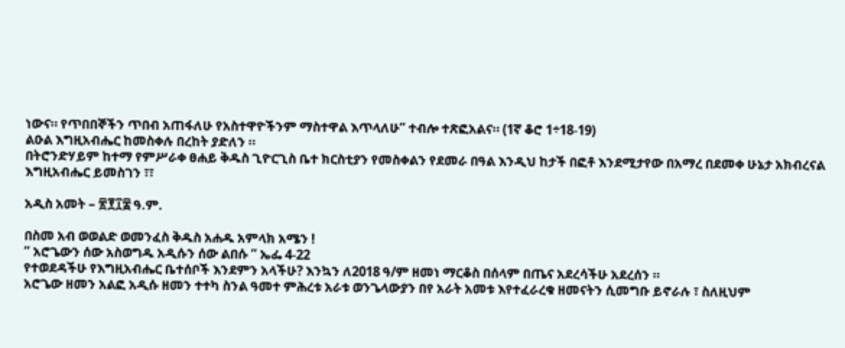ነውና። የጥበበኞችን ጥበብ አጠፋለሁ የአስተዋዮችንም ማስተዋል እጥላለሁ” ተብሎ ተጽፎአልና። (1ኛ ቆሮ 1÷18-19)
ልዑል እግዚአብሔር ከመስቀሉ በረከት ያድለን ።
በትሮንድሃይም ከተማ የምሥራቀ ፀሐይ ቅዱስ ጊዮርጊስ ቤተ ክርስቲያን የመስቀልን የደመራ በዓል እንዲህ ከታች በፎቶ እንደሚታየው በአማረ በደመቀ ሁኔታ አክብረናል እግዚአብሔር ይመስገን ፣፣

አዲስ አመት – ፳፻፲፰ ዓ.ም.

በስመ አብ ወወልድ ወመንፈስ ቅዱስ አሐዱ አምላክ አሜን !
” አሮጌውን ሰው አስወግዱ አዲሱን ሰው ልበሱ ” ኤፌ 4-22
የተወደዳችሁ የእግዚአብሔር ቤተሰቦች እንደምን አላችሁ? እንኳን ለ2018 ዓ/ም ዘመነ ማርቆስ በሰላም በጤና አደረሳችሁ አደረሰን ።
አሮጌው ዘመን አልፎ አዲሱ ዘመን ተተካ ስንል ዓመተ ምሕረቱ አራቱ ወንጌላውያን በየ አራት አመቱ እየተፈራረቁ ዘመናትን ሲመግቡ ይኖራሉ ፣ ስለዚህም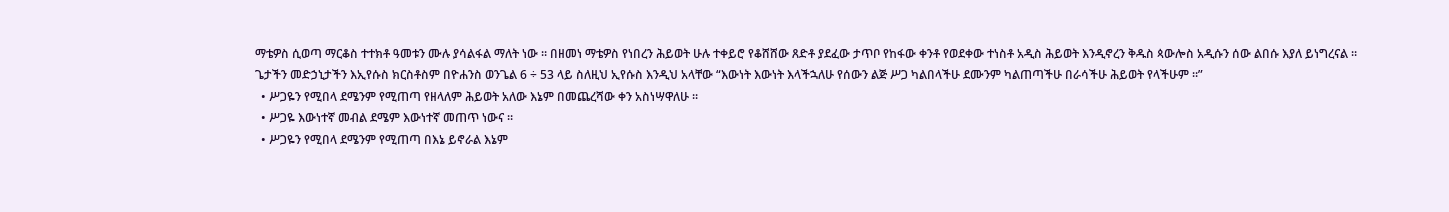ማቴዎስ ሲወጣ ማርቆስ ተተክቶ ዓመቱን ሙሉ ያሳልፋል ማለት ነው ። በዘመነ ማቴዎስ የነበረን ሕይወት ሁሉ ተቀይሮ የቆሸሸው ጸድቶ ያደፈው ታጥቦ የከፋው ቀንቶ የወደቀው ተነስቶ አዲስ ሕይወት እንዲኖረን ቅዱስ ጳውሎስ አዲሱን ሰው ልበሱ እያለ ይነግረናል ።
ጌታችን መድኃኒታችን እኢየሱስ ክርስቶስም በዮሐንስ ወንጌል 6 ÷ 53 ላይ ስለዚህ ኢየሱስ እንዲህ አላቸው “እውነት እውነት እላችኋለሁ የሰውን ልጅ ሥጋ ካልበላችሁ ደሙንም ካልጠጣችሁ በራሳችሁ ሕይወት የላችሁም ።”
  • ሥጋዬን የሚበላ ደሜንም የሚጠጣ የዘላለም ሕይወት አለው እኔም በመጨረሻው ቀን አስነሣዋለሁ ።
  • ሥጋዬ እውነተኛ መብል ደሜም እውነተኛ መጠጥ ነውና ።
  • ሥጋዬን የሚበላ ደሜንም የሚጠጣ በእኔ ይኖራል እኔም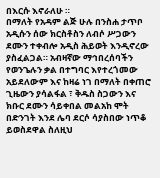በእርሱ እኖራለሁ ።
በማለት የአዳም ልጅ ሁሉ በንስሐ ታጥቦ አዲሱን ሰው ክርስቶስን ለብሶ ሥጋውን ደሙን ተቀብሎ አዲስ ሕይወት እንዲኖረው ያስፈልጋል። አብዛኛው ማኅበረሰባችን የወንጌሉን ቃል በተግባር እየተረጎመው አይደለውም እና ከዛሬ ነገ በማለት በቀጠሮ ጊዜውን ያሳልፋል ፣ ቅዱስ ስጋውን እና ክቡር ደሙን ሳይቀበል መልአከ ሞት በድንገት እንደ ሌባ ደርሶ ሳያስበው ነጥቆ ይወስደዋል ስለዚህ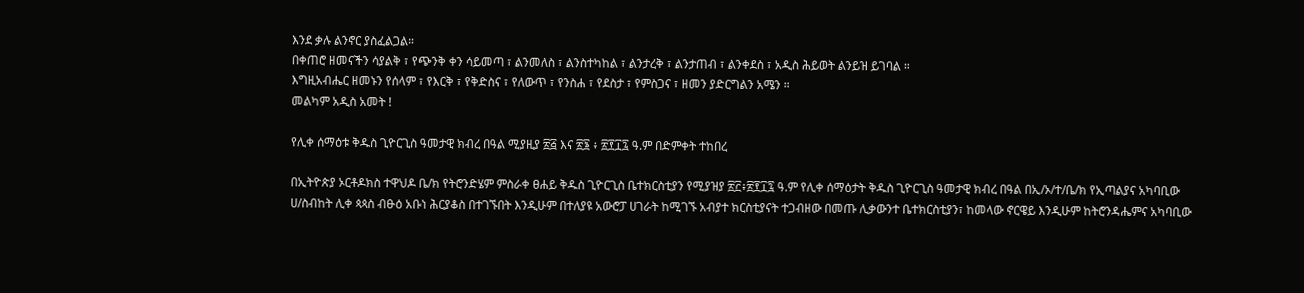እንደ ቃሉ ልንኖር ያስፈልጋል።
በቀጠሮ ዘመናችን ሳያልቅ ፣ የጭንቅ ቀን ሳይመጣ ፣ ልንመለስ ፣ ልንስተካከል ፣ ልንታረቅ ፣ ልንታጠብ ፣ ልንቀደስ ፣ አዲስ ሕይወት ልንይዝ ይገባል ።
እግዚአብሔር ዘመኑን የሰላም ፣ የእርቅ ፣ የቅድስና ፣ የለውጥ ፣ የንስሐ ፣ የደስታ ፣ የምስጋና ፣ ዘመን ያድርግልን አሜን ።
መልካም አዲስ አመት !

የሊቀ ሰማዕቱ ቅዱስ ጊዮርጊስ ዓመታዊ ክብረ በዓል ሚያዚያ ፳፭ እና ፳፮ ፥ ፳፻፲፯ ዓ.ም በድምቀት ተከበረ

በኢትዮጵያ ኦርቶዶክስ ተዋህዶ ቤ/ክ የትሮንድሄም ምስራቀ ፀሐይ ቅዱስ ጊዮርጊስ ቤተክርስቲያን የሚያዝያ ፳፫፥፳፻፲፯ ዓ.ም የሊቀ ሰማዕታት ቅዱስ ጊዮርጊስ ዓመታዊ ክብረ በዓል በኢ/ኦ/ተ/ቤ/ክ የኢጣልያና አካባቢው ሀ/ስብከት ሊቀ ጳጳስ ብፁዕ አቡነ ሕርያቆስ በተገኙበት እንዲሁም በተለያዩ አውሮፓ ሀገራት ከሚገኙ አብያተ ክርስቲያናት ተጋብዘው በመጡ ሊቃውንተ ቤተክርስቲያን፣ ከመላው ኖርዌይ እንዲሁም ከትሮንዳሔምና አካባቢው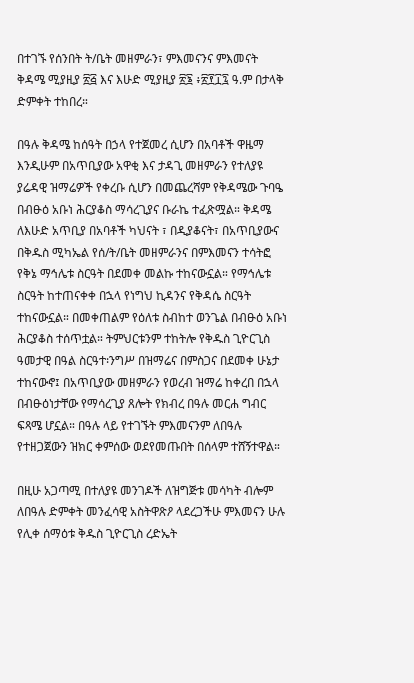በተገኙ የሰንበት ት/ቤት መዘምራን፣ ምእመናንና ምእመናት ቅዳሜ ሚያዚያ ፳፭ እና እሁድ ሚያዚያ ፳፮ ፥፳፻፲፯ ዓ.ም በታላቅ ድምቀት ተከበረ።

በዓሉ ቅዳሜ ከሰዓት በኃላ የተጀመረ ሲሆን በአባቶች ዋዜማ እንዲሁም በአጥቢያው አዋቂ እና ታዳጊ መዘምራን የተለያዩ ያሬዳዊ ዝማሬዎች የቀረቡ ሲሆን በመጨረሻም የቅዳሜው ጉባዔ በብፁዕ አቡነ ሕርያቆስ ማሳረጊያና ቡራኬ ተፈጽሟል። ቅዳሜ ለእሁድ አጥቢያ በአባቶች ካህናት ፣ በዲያቆናት፣ በአጥቢያውና በቅዱስ ሚካኤል የሰ/ት/ቤት መዘምራንና በምእመናን ተሳትፎ የቅኔ ማኅሌቱ ስርዓት በደመቀ መልኩ ተከናውኗል። የማኅሌቱ ስርዓት ከተጠናቀቀ በኋላ የነግህ ኪዳንና የቅዳሴ ስርዓት ተከናውኗል። በመቀጠልም የዕለቱ ስብከተ ወንጌል በብፁዕ አቡነ ሕርያቆስ ተሰጥቷል። ትምህርቱንም ተከትሎ የቅዱስ ጊዮርጊስ ዓመታዊ በዓል ስርዓተ፡ንግሥ በዝማሬና በምስጋና በደመቀ ሁኔታ ተከናውኖ፤ በአጥቢያው መዘምራን የወረብ ዝማሬ ከቀረበ በኋላ በብፁዕነታቸው የማሳረጊያ ጸሎት የክብረ በዓሉ መርሐ ግብር ፍጻሜ ሆኗል። በዓሉ ላይ የተገኙት ምእመናንም ለበዓሉ የተዘጋጀውን ዝክር ቀምሰው ወደየመጡበት በሰላም ተሸኝተዋል።

በዚሁ አጋጣሚ በተለያዩ መንገዶች ለዝግጅቱ መሳካት ብሎም ለበዓሉ ድምቀት መንፈሳዊ አስትዋጽዖ ላደረጋችሁ ምእመናን ሁሉ የሊቀ ሰማዕቱ ቅዱስ ጊዮርጊስ ረድኤት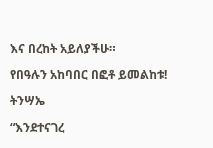እና በረከት አይለያችሁ።

የበዓሉን አከባበር በፎቶ ይመልከቱ!

ትንሣኤ

“እንደተናገረ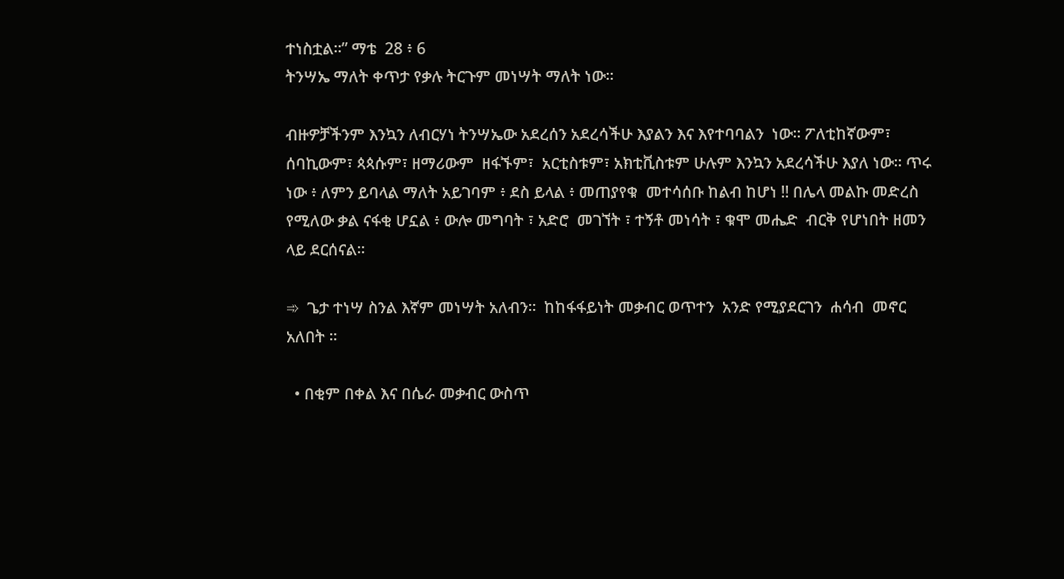ተነስቷል።” ማቴ  28 ፥ 6
ትንሣኤ ማለት ቀጥታ የቃሉ ትርጉም መነሣት ማለት ነው።

ብዙዎቻችንም እንኳን ለብርሃነ ትንሣኤው አደረሰን አደረሳችሁ እያልን እና እየተባባልን  ነው። ፖለቲከኛውም፣ ሰባኪውም፣ ጳጳሱም፣ ዘማሪውም  ዘፋኙም፣  አርቲስቱም፣ አክቲቪስቱም ሁሉም እንኳን አደረሳችሁ እያለ ነው። ጥሩ ነው ፥ ለምን ይባላል ማለት አይገባም ፥ ደስ ይላል ፥ መጠያየቁ  መተሳሰቡ ከልብ ከሆነ !! በሌላ መልኩ መድረስ የሚለው ቃል ናፋቂ ሆኗል ፥ ውሎ መግባት ፣ አድሮ  መገኘት ፣ ተኝቶ መነሳት ፣ ቁሞ መሔድ  ብርቅ የሆነበት ዘመን ላይ ደርሰናል።

➾  ጌታ ተነሣ ስንል እኛም መነሣት አለብን።  ከከፋፋይነት መቃብር ወጥተን  አንድ የሚያደርገን  ሐሳብ  መኖር  አለበት ።

  • በቂም በቀል እና በሴራ መቃብር ውስጥ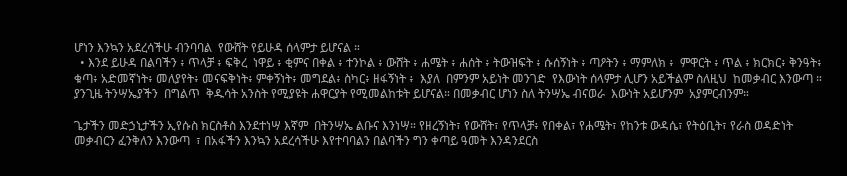ሆነን እንኳን አደረሳችሁ ብንባባል  የውሸት የይሁዳ ሰላምታ ይሆናል ።
  • እንደ ይሁዳ በልባችን ፥ ጥላቻ ፥ ፍቅረ  ነዋይ ፥ ቂምና በቀል ፥ ተንኮል ፥ ውሸት ፥ ሐሜት ፥ ሐሰት ፥ ትውዝፍት ፥ ሱሰኝነት ፥ ጣዖትን ፥ ማምለክ ፥  ምዋርት ፥ ጥል ፥ ክርክር፥ ቅንዓት፥ ቁጣ፥ አድመኛነት፥ መለያየት፥ መናፍቅነት፥ ምቀኝነት፥ መግደል፥ ስካር፥ ዘፋኝነት ፥  እያለ  በምንም አይነት መንገድ  የእውነት ሰላምታ ሊሆን አይችልም ስለዚህ  ከመቃብር እንውጣ ።  ያንጊዜ ትንሣኤያችን  በግልጥ  ቅዱሳት አንስት የሚያዩት ሐዋርያት የሚመልከቱት ይሆናል። በመቃብር ሆነን ስለ ትንሣኤ ብናወራ  እውነት አይሆንም  አያምርብንም።

ጌታችን መድኃኒታችን ኢየሱስ ክርስቶስ እንደተነሣ እኛም  በትንሣኤ ልቡና እንነሣ። የዘረኝነት፣ የውሸት፣ የጥላቻ፥ የበቀል፣ የሐሜት፣ የከንቱ ውዳሴ፣ የትዕቢት፣ የራስ ወዳድነት መቃብርን ፈንቅለን እንውጣ  ፣ በአፋችን እንኳን አደረሳችሁ እየተባባልን በልባችን ግን ቀጣይ ዓመት እንዳንደርስ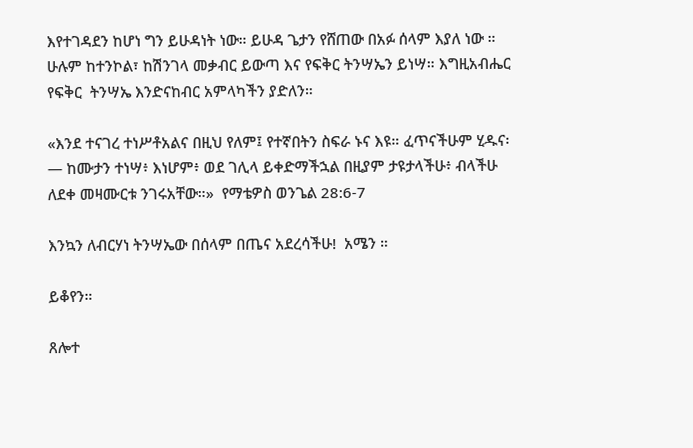እየተገዳደን ከሆነ ግን ይሁዳነት ነው። ይሁዳ ጌታን የሸጠው በአፉ ሰላም እያለ ነው ። ሁሉም ከተንኮል፣ ከሽንገላ መቃብር ይውጣ እና የፍቅር ትንሣኤን ይነሣ። እግዚአብሔር  የፍቅር  ትንሣኤ እንድናከብር አምላካችን ያድለን።

«እንደ ተናገረ ተነሥቶአልና በዚህ የለም፤ የተኛበትን ስፍራ ኑና እዩ። ፈጥናችሁም ሂዱና፡— ከሙታን ተነሣ፥ እነሆም፥ ወደ ገሊላ ይቀድማችኋል በዚያም ታዩታላችሁ፥ ብላችሁ ለደቀ መዛሙርቱ ንገሩአቸው።»  የማቴዎስ ወንጌል 28:6-7

እንኳን ለብርሃነ ትንሣኤው በሰላም በጤና አደረሳችሁ!  አሜን ።

ይቆየን።

ጸሎተ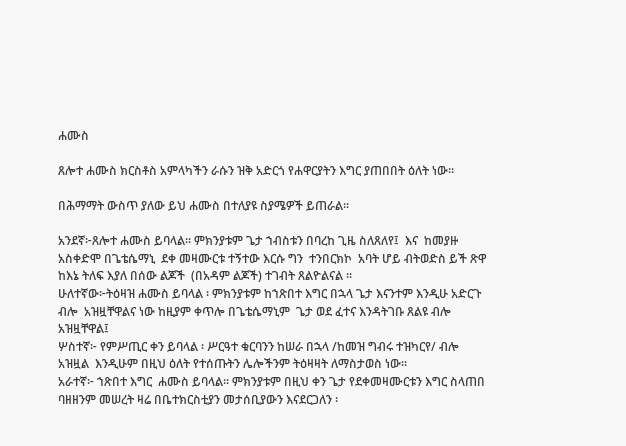ሐሙስ

ጸሎተ ሐሙስ ክርስቶስ አምላካችን ራሱን ዝቅ አድርጎ የሐዋርያትን እግር ያጠበበት ዕለት ነው፡፡

በሕማማት ውስጥ ያለው ይህ ሐሙስ በተለያዩ ስያሜዎች ይጠራል፡፡

አንደኛ፦ጸሎተ ሐሙስ ይባላል፡፡ ምክንያቱም ጌታ ኀብስቱን በባረከ ጊዜ ስለጸለየ፤  እና  ከመያዙ አስቀድሞ በጌቴሴማኒ  ደቀ መዛሙርቱ ተኝተው እርሱ ግን  ተንበርክኮ  አባት ሆይ ብትወድስ ይች ጽዋ ከእኔ ትለፍ እያለ በሰው ልጆች  (በአዳም ልጆች) ተገብት ጸልዮልናል ፡፡
ሁለተኛው፦ትዕዛዝ ሐሙስ ይባላል ፡ ምክንያቱም ከኀጽበተ እግር በኋላ ጌታ እናንተም እንዲሁ አድርጉ ብሎ  አዝዟቸዋልና ነው ከዚያም ቀጥሎ በጌቴሴማኒም  ጌታ ወደ ፈተና እንዳትገቡ ጸልዩ ብሎ አዝዟቸዋል፤
ሦስተኛ፦ የምሥጢር ቀን ይባላል ፡ ሥርዓተ ቁርባንን ከሠራ በኋላ /ከመዝ ግብሩ ተዝካርየ/ ብሎ አዝዟል  እንዲሁም በዚህ ዕለት የተሰጡትን ሌሎችንም ትዕዛዛት ለማስታወስ ነው፡፡
አራተኛ፦ ኀጽበተ እግር  ሐሙስ ይባላል፡፡ ምክንያቱም በዚህ ቀን ጌታ የደቀመዛሙርቱን እግር ስላጠበ ባዘዘንም መሠረት ዛሬ በቤተክርስቲያን መታሰቢያውን እናደርጋለን ፡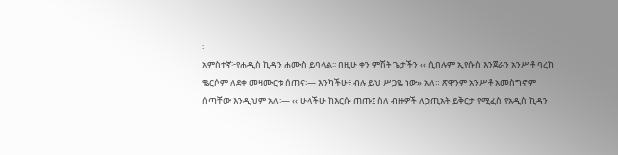፡
አምስተኛ፦የሐዲስ ኪዳን ሐሙስ ይባላል፡፡ በዚሁ ቀን ምሽት ጌታችን ‹‹ ሲበሉም ኢየሱስ እንጀራን አንሥቶ ባረከ ቈርሶም ለደቀ መዛሙርቱ ሰጠና፡— እንካችሁ፥ ብሉ ይህ ሥጋዬ ነው» አለ። ጽዋንም አንሥቶ አመስግኖም ሰጣቸው እንዲህም አለ፡— ‹‹ ሁላችሁ ከእርሱ ጠጡ፤ ስለ ብዙዎች ለኃጢአት ይቅርታ የሚፈስ የአዲስ ኪዳን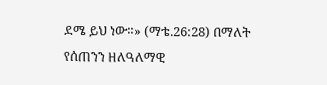ደሜ ይህ ነው።» (ማቴ.26:28) በማለት የሰጠንን ዘለዓለማዊ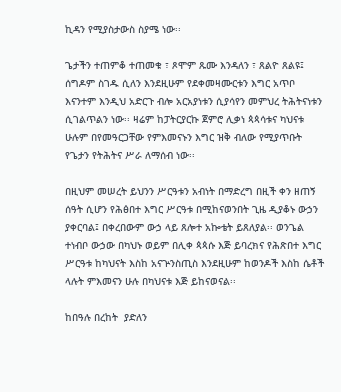ኪዳን የሚያስታውስ ስያሜ ነው፡፡

ጌታችን ተጠምቆ ተጠመቁ ፣ ጾሞም ጹሙ እንዳለን ፣ ጸልዮ ጸልዩ፤ ሰግዶም ስገዱ ሲለን እንደዚሁም የደቀመዛሙርቱን እግር አጥቦ እናንተም እንዲህ አድርጉ ብሎ አርአያነቱን ሲያሳየን መምህረ ትሕትናነቱን ሲገልጥልን ነው፡፡ ዛሬም ከፓትርያርኩ ጀምሮ ሊቃነ ጳጳሳቱና ካህናቱ ሁሉም በየመዓርጋቸው የምእመናኑን እግር ዝቅ ብለው የሚያጥቡት የጌታን የትሕትና ሥራ ለማሰብ ነው፡፡

በዚህም መሠረት ይህንን ሥርዓቱን አብነት በማድረግ በዚች ቀን ዘጠኝ ሰዓት ሲሆን የሕፅበተ እግር ሥርዓቱ በሚከናወንበት ጊዜ ዲያቆኑ ውኃን ያቀርባል፤ በቀረበውም ውኃ ላይ ጸሎተ አኰቴት ይጸለያል፡፡ ወንጌል ተነብቦ ውኃው በካህኑ ወይም በሊቀ ጳጳሱ እጅ ይባረክና የሕጽበተ እግር ሥርዓቱ ከካህናት እስከ አናጕንስጢስ እንደዚሁም ከወንዶች እስከ ሴቶች ላሉት ምእመናን ሁሉ በካህናቱ እጅ ይከናወናል፡፡

ከበዓሉ በረከት  ያድለን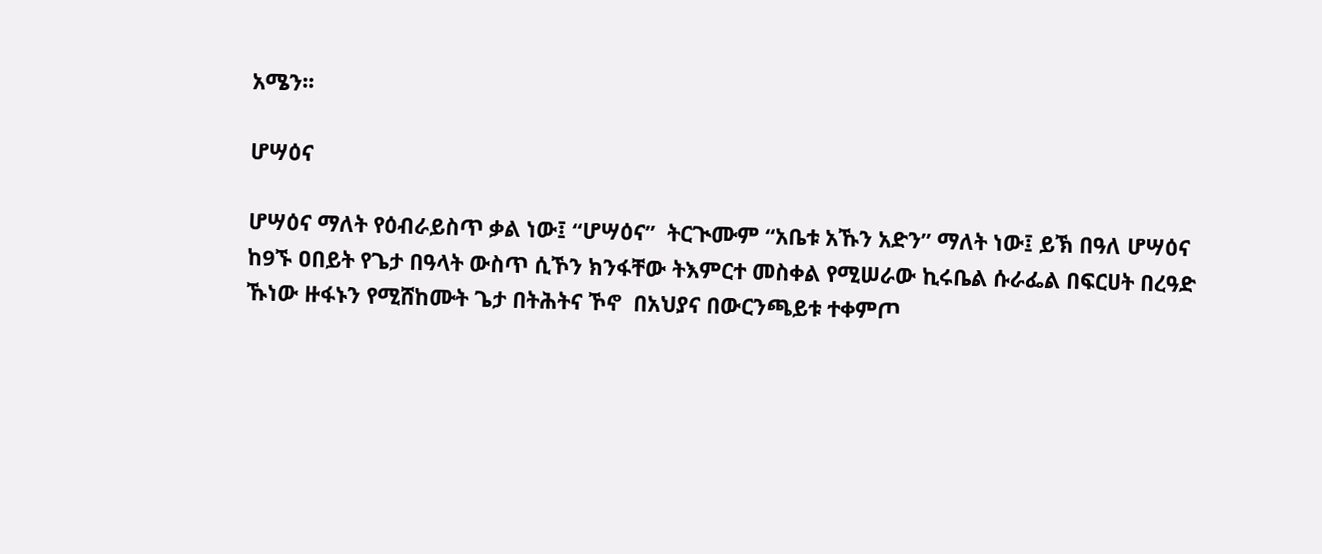አሜን፡፡

ሆሣዕና

ሆሣዕና ማለት የዕብራይስጥ ቃል ነው፤ “ሆሣዕና”  ትርጒሙም “አቤቱ አኹን አድን” ማለት ነው፤ ይኽ በዓለ ሆሣዕና ከ9ኙ ዐበይት የጌታ በዓላት ውስጥ ሲኾን ክንፋቸው ትእምርተ መስቀል የሚሠራው ኪሩቤል ሱራፌል በፍርሀት በረዓድ ኹነው ዙፋኑን የሚሸከሙት ጌታ በትሕትና ኾኖ  በአህያና በውርንጫይቱ ተቀምጦ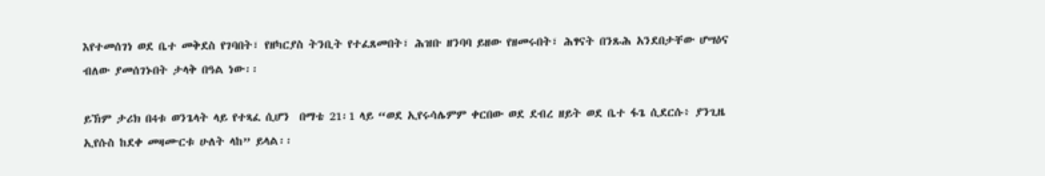እየተመሰገነ ወደ ቤተ መቅደስ የገባበት፣ የዘካርያስ ትንቢት የተፈጸመበት፣ ሕዝቡ ዘንባባ ይዘው የዘመሩበት፣ ሕፃናት በንጹሕ አንደበታቸው ሆሣዕና ብለው ያመሰገኑበት ታላቅ በዓል ነው፡፡

ይኽም ታሪክ በ4ቱ ወንጌላት ላይ የተጻፈ ሲሆን  በማቴ 21፡1 ላይ “ወደ ኢየሩሳሌምም ቀርበው ወደ ደብረ ዘይት ወደ ቤተ ፋጌ ሲደርሱ፥ ያንጊዜ ኢየሱስ ከደቀ መዛሙርቱ ሁለት ላከ” ይላል፡፡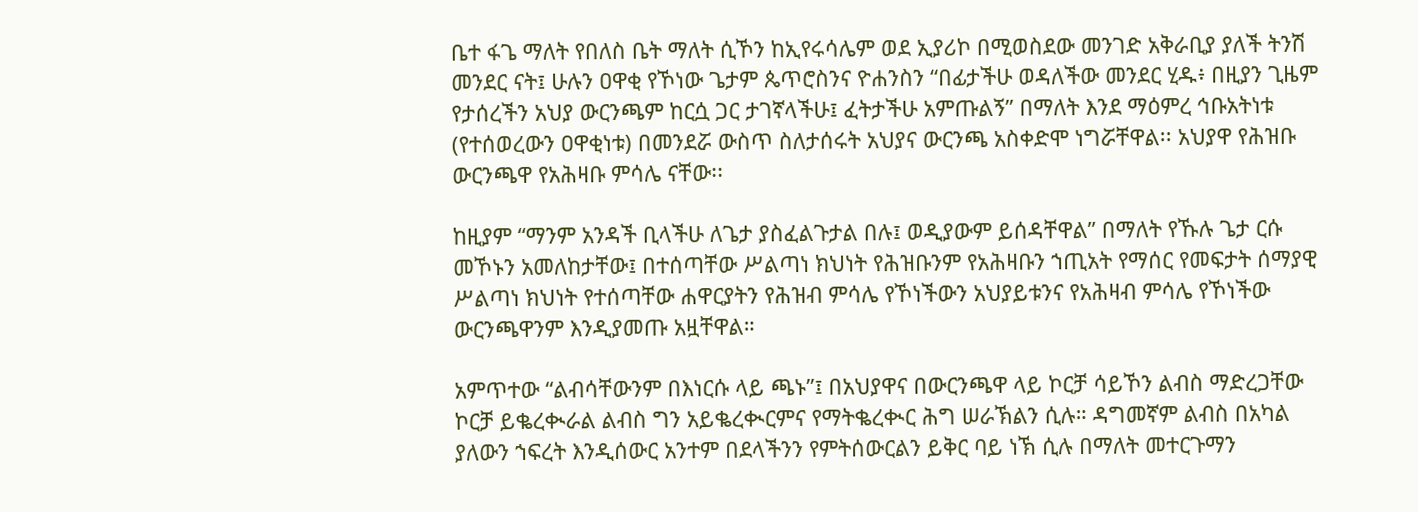ቤተ ፋጌ ማለት የበለስ ቤት ማለት ሲኾን ከኢየሩሳሌም ወደ ኢያሪኮ በሚወስደው መንገድ አቅራቢያ ያለች ትንሽ መንደር ናት፤ ሁሉን ዐዋቂ የኾነው ጌታም ጴጥሮስንና ዮሐንስን “በፊታችሁ ወዳለችው መንደር ሂዱ፥ በዚያን ጊዜም የታሰረችን አህያ ውርንጫም ከርሷ ጋር ታገኛላችሁ፤ ፈትታችሁ አምጡልኝ” በማለት እንደ ማዕምረ ኅቡአትነቱ (የተሰወረውን ዐዋቂነቱ) በመንደሯ ውስጥ ስለታሰሩት አህያና ውርንጫ አስቀድሞ ነግሯቸዋል፡፡ አህያዋ የሕዝቡ  ውርንጫዋ የአሕዛቡ ምሳሌ ናቸው፡፡

ከዚያም “ማንም አንዳች ቢላችሁ ለጌታ ያስፈልጉታል በሉ፤ ወዲያውም ይሰዳቸዋል” በማለት የኹሉ ጌታ ርሱ መኾኑን አመለከታቸው፤ በተሰጣቸው ሥልጣነ ክህነት የሕዝቡንም የአሕዛቡን ኀጢአት የማሰር የመፍታት ሰማያዊ ሥልጣነ ክህነት የተሰጣቸው ሐዋርያትን የሕዝብ ምሳሌ የኾነችውን አህያይቱንና የአሕዛብ ምሳሌ የኾነችው ውርንጫዋንም እንዲያመጡ አዟቸዋል።

አምጥተው “ልብሳቸውንም በእነርሱ ላይ ጫኑ”፤ በአህያዋና በውርንጫዋ ላይ ኮርቻ ሳይኾን ልብስ ማድረጋቸው ኮርቻ ይቈረቊራል ልብስ ግን አይቈረቊርምና የማትቈረቊር ሕግ ሠራኽልን ሲሉ። ዳግመኛም ልብስ በአካል ያለውን ኀፍረት እንዲሰውር አንተም በደላችንን የምትሰውርልን ይቅር ባይ ነኽ ሲሉ በማለት መተርጉማን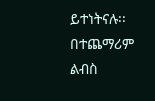ይተነትናሉ፡፡ በተጨማሪም ልብስ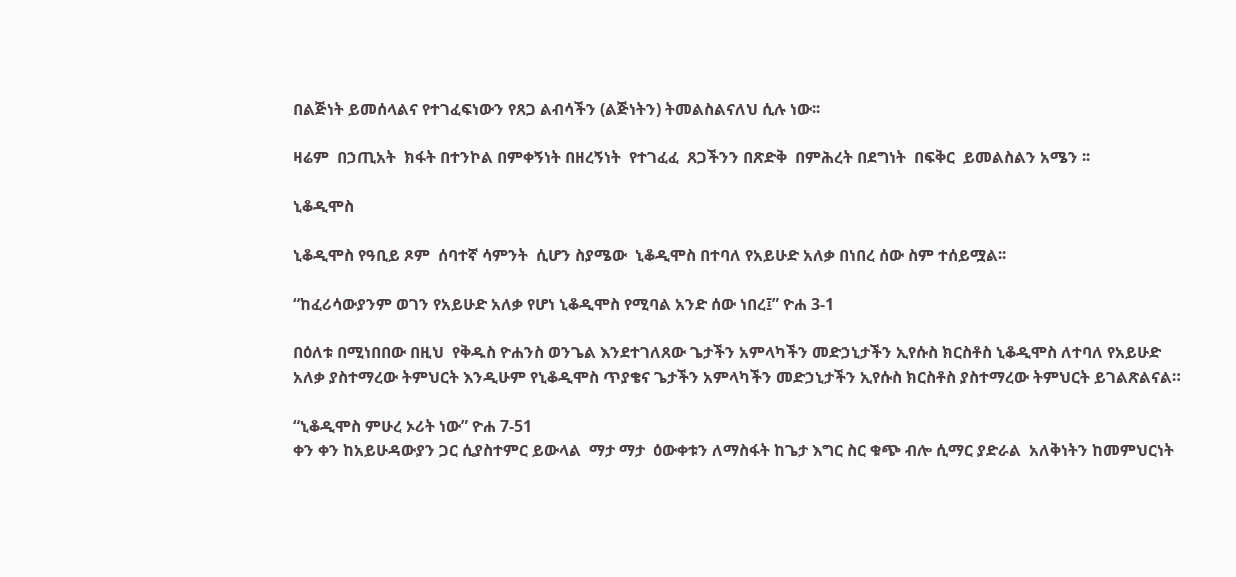በልጅነት ይመሰላልና የተገፈፍነውን የጸጋ ልብሳችን (ልጅነትን) ትመልስልናለህ ሲሉ ነው፡፡

ዛሬም  በኃጢአት  ክፋት በተንኮል በምቀኝነት በዘረኝነት  የተገፈፈ  ጸጋችንን በጽድቅ  በምሕረት በደግነት  በፍቅር  ይመልስልን አሜን ፡፡

ኒቆዲሞስ

ኒቆዲሞስ የዓቢይ ጾም  ሰባተኛ ሳምንት  ሲሆን ስያሜው  ኒቆዲሞስ በተባለ የአይሁድ አለቃ በነበረ ሰው ስም ተሰይሟል፡፡

“ከፈሪሳውያንም ወገን የአይሁድ አለቃ የሆነ ኒቆዲሞስ የሚባል አንድ ሰው ነበረ፤” ዮሐ 3-1

በዕለቱ በሚነበበው በዚህ  የቅዱስ ዮሐንስ ወንጌል እንደተገለጸው ጌታችን አምላካችን መድኃኒታችን ኢየሱስ ክርስቶስ ኒቆዲሞስ ለተባለ የአይሁድ አለቃ ያስተማረው ትምህርት እንዲሁም የኒቆዲሞስ ጥያቄና ጌታችን አምላካችን መድኃኒታችን ኢየሱስ ክርስቶስ ያስተማረው ትምህርት ይገልጽልናል።

“ኒቆዲሞስ ምሁረ ኦሪት ነው” ዮሐ 7-51
ቀን ቀን ከአይሁዳውያን ጋር ሲያስተምር ይውላል  ማታ ማታ  ዕውቀቱን ለማስፋት ከጌታ እግር ስር ቁጭ ብሎ ሲማር ያድራል  አለቅነትን ከመምህርነት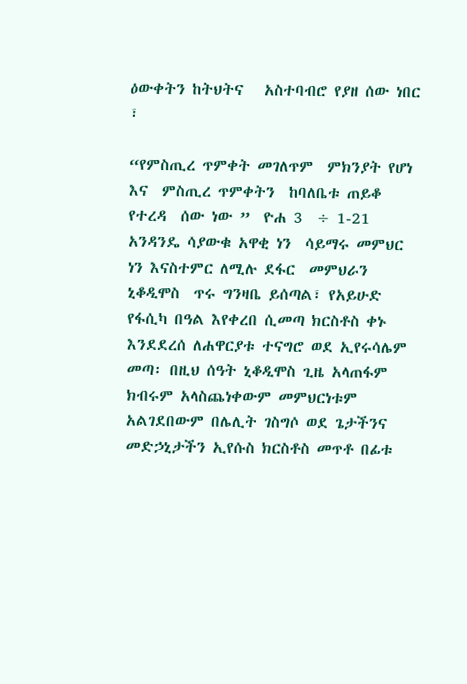ዕውቀትን ከትህትና   አስተባብሮ የያዘ ሰው ነበር ፣

“የምስጢረ ጥምቀት መገለጥም  ምክንያት የሆነ  እና  ምስጢረ ጥምቀትን  ከባለቤቱ ጠይቆ የተረዳ  ሰው ነው ”  ዮሐ 3  ÷ 1-21
አንዳንዴ ሳያውቁ አዋቂ ነን  ሳይማሩ መምህር ነን እናስተምር ለሚሉ ደፋር  መምህራን  ኒቆዲሞስ  ጥሩ ግንዛቤ ይሰጣል፣ የአይሁድ የፋሲካ በዓል እየቀረበ ሲመጣ ክርስቶስ ቀኑ እንደደረሰ ለሐዋርያቱ ተናግሮ ወደ ኢየሩሳሌም መጣ፡ በዚህ ሰዓት ኒቆዲሞስ ጊዜ አላጠፋም ክብሩም አላስጨነቀውም መምህርነቱም  አልገደበውም በሌሊት ገስግሶ ወደ ጌታችንና መድኃኒታችን ኢየሱስ ክርስቶስ መጥቶ በፊቱ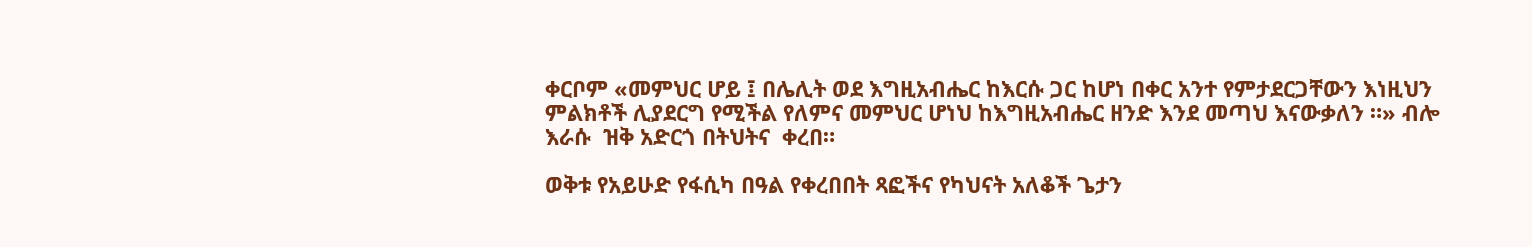ቀርቦም «መምህር ሆይ ፤ በሌሊት ወደ እግዚአብሔር ከእርሱ ጋር ከሆነ በቀር አንተ የምታደርጋቸውን እነዚህን ምልክቶች ሊያደርግ የሚችል የለምና መምህር ሆነህ ከእግዚአብሔር ዘንድ እንደ መጣህ እናውቃለን ።» ብሎ  እራሱ  ዝቅ አድርጎ በትህትና  ቀረበ።

ወቅቱ የአይሁድ የፋሲካ በዓል የቀረበበት ጻፎችና የካህናት አለቆች ጌታን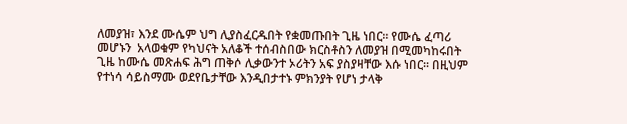ለመያዝ፣ እንደ ሙሴም ህግ ሊያስፈርዱበት የቋመጡበት ጊዜ ነበር፡፡ የሙሴ ፈጣሪ መሆኑን  አላወቁም የካህናት አለቆች ተሰብስበው ክርስቶስን ለመያዝ በሚመካከሩበት ጊዜ ከሙሴ መጽሐፍ ሕግ ጠቅሶ ሊቃውንተ ኦሪትን አፍ ያስያዛቸው እሱ ነበር፡፡ በዚህም የተነሳ ሳይስማሙ ወደየቤታቸው እንዲበታተኑ ምክንያት የሆነ ታላቅ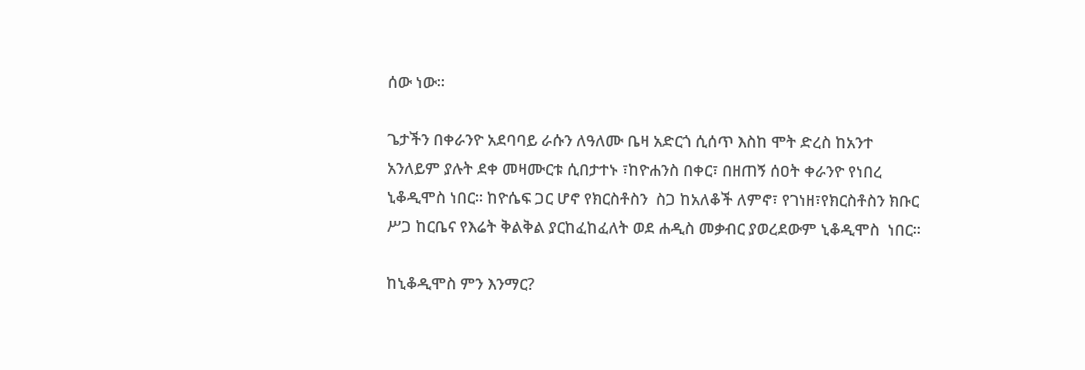ሰው ነው፡፡

ጌታችን በቀራንዮ አደባባይ ራሱን ለዓለሙ ቤዛ አድርጎ ሲሰጥ እስከ ሞት ድረስ ከአንተ አንለይም ያሉት ደቀ መዛሙርቱ ሲበታተኑ ፣ከዮሐንስ በቀር፣ በዘጠኝ ሰዐት ቀራንዮ የነበረ ኒቆዲሞስ ነበር፡፡ ከዮሴፍ ጋር ሆኖ የክርስቶስን  ስጋ ከአለቆች ለምኖ፣ የገነዘ፣የክርስቶስን ክቡር ሥጋ ከርቤና የእሬት ቅልቅል ያርከፈከፈለት ወደ ሐዲስ መቃብር ያወረደውም ኒቆዲሞስ  ነበር፡፡

ከኒቆዲሞስ ምን እንማር?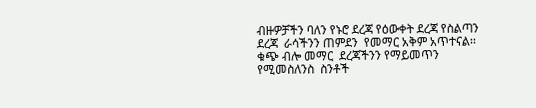ብዙዎቻችን ባለን የኑሮ ደረጃ የዕውቀት ደረጃ የስልጣን ደረጃ  ራሳችንን ጠምደን  የመማር አቅም አጥተናል፡፡  ቁጭ ብሎ መማር  ደረጃችንን የማይመጥን የሚመስለንስ  ስንቶች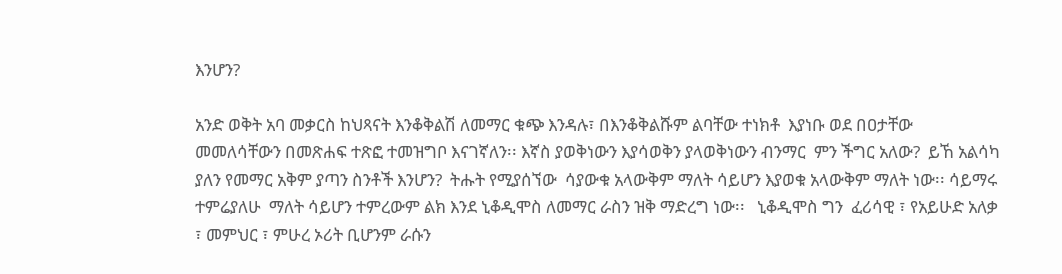እንሆን?

አንድ ወቅት አባ መቃርስ ከህጻናት እንቆቅልሽ ለመማር ቁጭ እንዳሉ፣ በእንቆቅልሹም ልባቸው ተነክቶ  እያነቡ ወደ በዐታቸው መመለሳቸውን በመጽሐፍ ተጽፎ ተመዝግቦ እናገኛለን፡፡ እኛስ ያወቅነውን እያሳወቅን ያላወቅነውን ብንማር  ምን ችግር አለው?  ይኸ አልሳካ ያለን የመማር አቅም ያጣን ስንቶች እንሆን?  ትሑት የሚያሰኘው  ሳያውቁ አላውቅም ማለት ሳይሆን እያወቁ አላውቅም ማለት ነው፡፡ ሳይማሩ ተምሬያለሁ  ማለት ሳይሆን ተምረውም ልክ እንደ ኒቆዲሞስ ለመማር ራስን ዝቅ ማድረግ ነው፡፡   ኒቆዲሞስ ግን  ፈሪሳዊ ፣ የአይሁድ አለቃ ፣ መምህር ፣ ምሁረ ኦሪት ቢሆንም ራሱን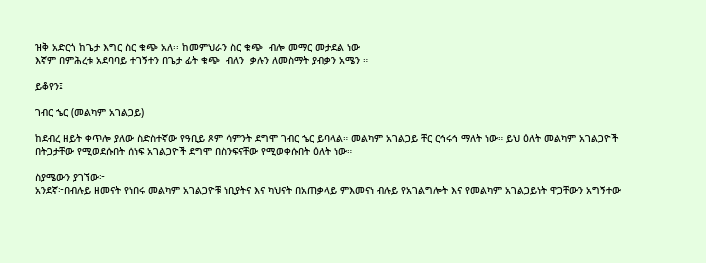ዝቅ አድርጎ ከጌታ እግር ስር ቁጭ አለ፡፡ ከመምህራን ስር ቁጭ  ብሎ መማር መታደል ነው
እኛም በምሕረቱ አደባባይ ተገኝተን በጌታ ፊት ቁጭ  ብለን  ቃሉን ለመስማት ያብቃን አሜን ።

ይቆየን፤

ገብር ኄር (መልካም አገልጋይ)

ከደብረ ዘይት ቀጥሎ ያለው ስድስተኛው የዓቢይ ጾም ሳምንት ደግሞ ገብር ኄር ይባላል። መልካም አገልጋይ ቸር ርኅሩኅ ማለት ነው። ይህ ዕለት መልካም አገልጋዮች በትጋታቸው የሚወደሱበት ሰነፍ አገልጋዮች ደግሞ በስንፍናቸው የሚወቀሱበት ዕለት ነው።

ስያሜውን ያገኘው፦
አንደኛ፦በብሉይ ዘመናት የነበሩ መልካም አገልጋዮቹ ነቢያትና እና ካህናት በአጠቃላይ ምእመናነ ብሉይ የአገልግሎት እና የመልካም አገልጋይነት ዋጋቸውን አግኝተው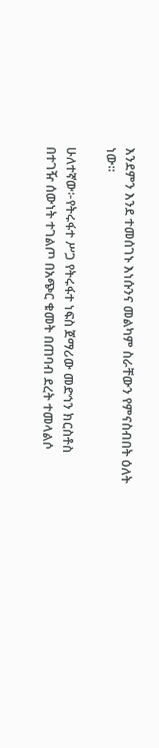እንደምን እንደ ተመሰገኑ እነሱንና መልካም ስራቸውን የምናስብበት ዕለት ነው።

ሁለተኛው፦የትሩፋተ ሥጋ የትሩፋተ ነፍስ ጀማሪው መድኅን ክርስቶስ በተገዥ ሰውነት ተገልጦ በአጭር ቁመት በጠባብ ደረት ተመላልሶ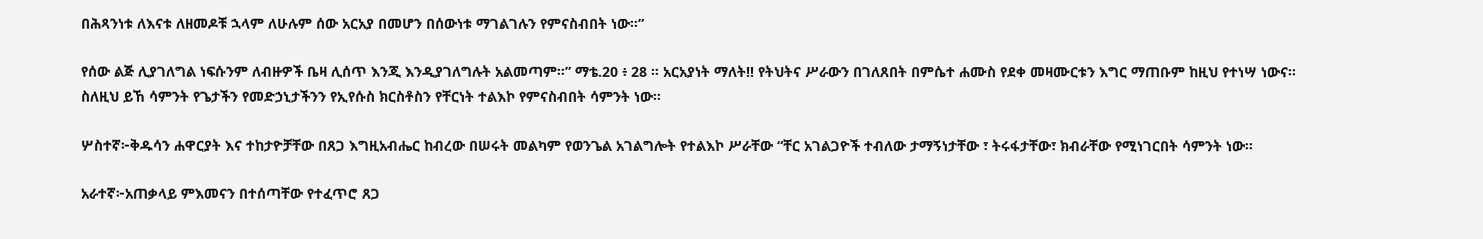በሕጻንነቱ ለእናቱ ለዘመዶቹ ኋላም ለሁሉም ሰው አርአያ በመሆን በሰውነቱ ማገልገሉን የምናስብበት ነው።”

የሰው ልጅ ሊያገለግል ነፍሱንም ለብዙዎች ቤዛ ሊሰጥ እንጂ እንዲያገለግሉት አልመጣም።” ማቴ.20 ፥ 28 ። አርአያነት ማለት!! የትህትና ሥራውን በገለጸበት በምሴተ ሐሙስ የደቀ መዛሙርቱን እግር ማጠቡም ከዚህ የተነሣ ነውና።
ስለዚህ ይኸ ሳምንት የጌታችን የመድኃኒታችንን የኢየሱስ ክርስቶስን የቸርነት ተልእኮ የምናስብበት ሳምንት ነው።

ሦስተኛ፦ቅዱሳን ሐዋርያት እና ተከታዮቻቸው በጸጋ እግዚአብሔር ከብረው በሠሩት መልካም የወንጌል አገልግሎት የተልእኮ ሥራቸው “ቸር አገልጋዮች ተብለው ታማኝነታቸው ፣ ትሩፋታቸው፣ ክብራቸው የሚነገርበት ሳምንት ነው።

አራተኛ፦አጠቃላይ ምእመናን በተሰጣቸው የተፈጥሮ ጸጋ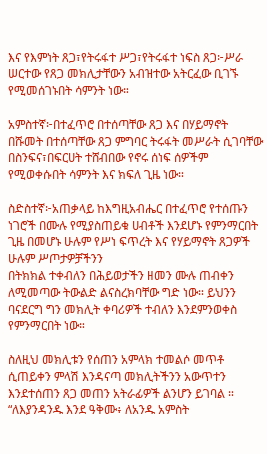እና የእምነት ጸጋ፣የትሩፋተ ሥጋ፣የትሩፋተ ነፍስ ጸጋ፦ሥራ ሠርተው የጸጋ መክሊታቸውን አብዝተው አትርፈው ቢገኙ የሚመሰገኑበት ሳምንት ነው።

አምስተኛ፦በተፈጥሮ በተሰጣቸው ጸጋ እና በሃይማኖት በሹመት በተሰጣቸው ጸጋ ምግባር ትሩፋት መሥራት ሲገባቸው በስንፍና፣በፍርሀት ተሸብበው የኖሩ ሰነፍ ሰዎችም የሚወቀሱበት ሳምንት እና ክፍለ ጊዜ ነው።

ስድስተኛ፦አጠቃላይ ከእግዚአብሔር በተፈጥሮ የተሰጡን ነገሮች በሙሉ የሚያስጠይቁ ሀብቶች እንደሆኑ የምንማርበት ጊዜ በመሆኑ ሁሉም የሥነ ፍጥረት እና የሃይማኖት ጸጋዎች ሁሉም ሥጦታዎቻችንን
በትክክል ተቀብለን በሕይወታችን ዘመን ሙሉ ጠብቀን ለሚመጣው ትውልድ ልናስረክባቸው ግድ ነው። ይህንን ባናደርግ ግን መክሊት ቀባሪዎች ተብለን እንደምንወቀስ የምንማርበት ነው።

ስለዚህ መክሊቱን የሰጠን አምላክ ተመልሶ መጥቶ ሲጠይቀን ምላሽ እንዳናጣ መክሊትችንን አውጥተን እንደተሰጠን ጸጋ መጠን አትራፊዎች ልንሆን ይገባል ። “ለእያንዳንዱ እንደ ዓቅሙ፥ ለአንዱ አምስት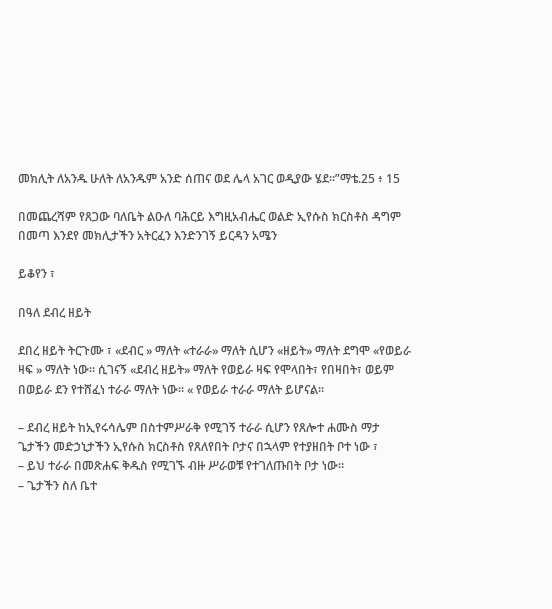መክሊት ለአንዱ ሁለት ለአንዱም አንድ ሰጠና ወደ ሌላ አገር ወዲያው ሄደ።”ማቴ.25 ፥ 15

በመጨረሻም የጸጋው ባለቤት ልዑለ ባሕርይ እግዚአብሔር ወልድ ኢየሱስ ክርስቶስ ዳግም በመጣ እንደየ መክሊታችን አትርፈን እንድንገኝ ይርዳን አሜን

ይቆየን ፣

በዓለ ደብረ ዘይት

ደበረ ዘይት ትርጉሙ ፣ «ደብር » ማለት «ተራራ» ማለት ሲሆን «ዘይት» ማለት ደግሞ «የወይራ ዛፍ » ማለት ነው። ሲገናኝ «ደብረ ዘይት» ማለት የወይራ ዛፍ የሞላበት፣ የበዛበት፣ ወይም በወይራ ደን የተሸፈነ ተራራ ማለት ነው። « የወይራ ተራራ ማለት ይሆናል።

– ደብረ ዘይት ከኢየሩሳሌም በስተምሥራቅ የሚገኝ ተራራ ሲሆን የጸሎተ ሐሙስ ማታ ጌታችን መድኃኒታችን ኢየሱስ ክርስቶስ የጸለየበት ቦታና በኋላም የተያዘበት ቦተ ነው ፣
– ይህ ተራራ በመጽሐፍ ቅዱስ የሚገኙ ብዙ ሥራወቹ የተገለጡበት ቦታ ነው።
– ጌታችን ስለ ቤተ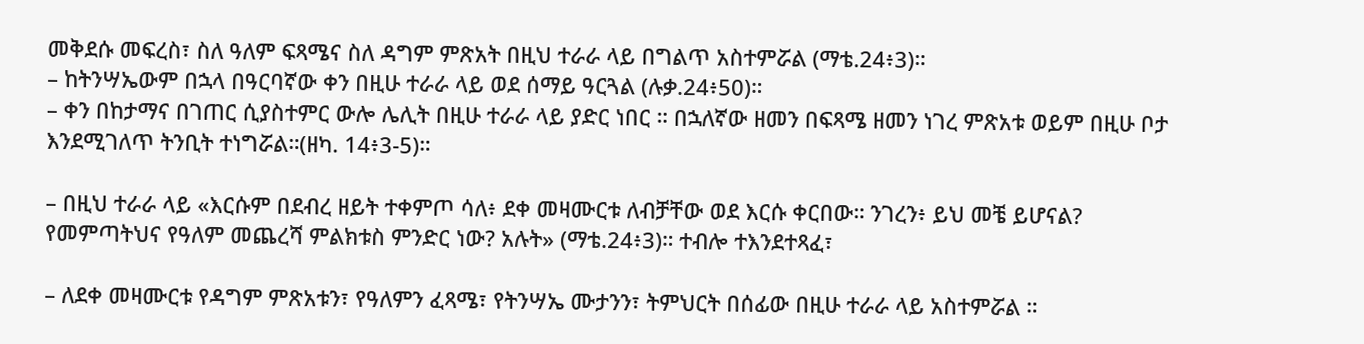መቅደሱ መፍረስ፣ ስለ ዓለም ፍጻሜና ስለ ዳግም ምጽአት በዚህ ተራራ ላይ በግልጥ አስተምሯል (ማቴ.24፥3)።
– ከትንሣኤውም በኋላ በዓርባኛው ቀን በዚሁ ተራራ ላይ ወደ ሰማይ ዓርጓል (ሉቃ.24፥50)።
– ቀን በከታማና በገጠር ሲያስተምር ውሎ ሌሊት በዚሁ ተራራ ላይ ያድር ነበር ። በኋለኛው ዘመን በፍጻሜ ዘመን ነገረ ምጽአቱ ወይም በዚሁ ቦታ እንደሚገለጥ ትንቢት ተነግሯል።(ዘካ. 14፥3-5)።

– በዚህ ተራራ ላይ «እርሱም በደብረ ዘይት ተቀምጦ ሳለ፥ ደቀ መዛሙርቱ ለብቻቸው ወደ እርሱ ቀርበው። ንገረን፥ ይህ መቼ ይሆናል? የመምጣትህና የዓለም መጨረሻ ምልክቱስ ምንድር ነው? አሉት» (ማቴ.24፥3)። ተብሎ ተእንደተጻፈ፣

– ለደቀ መዛሙርቱ የዳግም ምጽአቱን፣ የዓለምን ፈጻሜ፣ የትንሣኤ ሙታንን፣ ትምህርት በሰፊው በዚሁ ተራራ ላይ አስተምሯል ።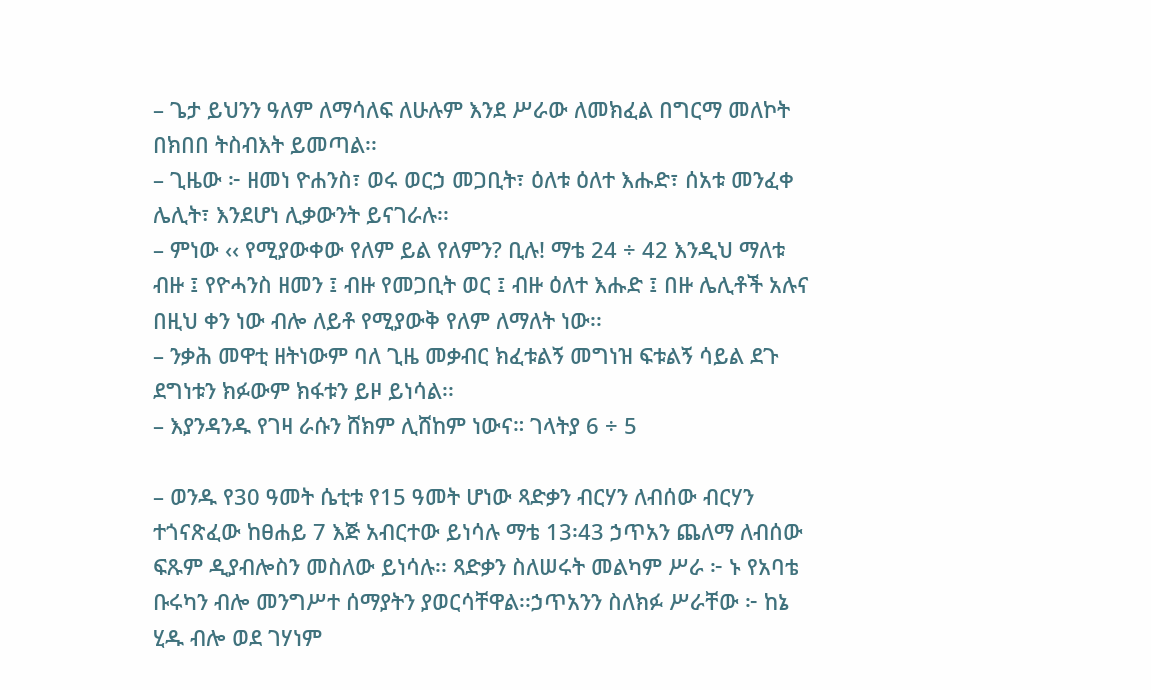– ጌታ ይህንን ዓለም ለማሳለፍ ለሁሉም እንደ ሥራው ለመክፈል በግርማ መለኮት በክበበ ትስብእት ይመጣል፡፡
– ጊዜው ፦ ዘመነ ዮሐንስ፣ ወሩ ወርኃ መጋቢት፣ ዕለቱ ዕለተ እሑድ፣ ሰአቱ መንፈቀ ሌሊት፣ እንደሆነ ሊቃውንት ይናገራሉ፡፡
– ምነው ‹‹ የሚያውቀው የለም ይል የለምን? ቢሉ! ማቴ 24 ÷ 42 እንዲህ ማለቱ ብዙ ፤ የዮሓንስ ዘመን ፤ ብዙ የመጋቢት ወር ፤ ብዙ ዕለተ እሑድ ፤ በዙ ሌሊቶች አሉና በዚህ ቀን ነው ብሎ ለይቶ የሚያውቅ የለም ለማለት ነው፡፡
– ንቃሕ መዋቲ ዘትነውም ባለ ጊዜ መቃብር ክፈቱልኝ መግነዝ ፍቱልኝ ሳይል ደጉ ደግነቱን ክፉውም ክፋቱን ይዞ ይነሳል፡፡
– እያንዳንዱ የገዛ ራሱን ሸክም ሊሸከም ነውና። ገላትያ 6 ÷ 5

– ወንዱ የ30 ዓመት ሴቲቱ የ15 ዓመት ሆነው ጻድቃን ብርሃን ለብሰው ብርሃን ተጎናጽፈው ከፀሐይ 7 እጅ አብርተው ይነሳሉ ማቴ 13፡43 ኃጥአን ጨለማ ለብሰው ፍጹም ዲያብሎስን መስለው ይነሳሉ፡፡ ጻድቃን ስለሠሩት መልካም ሥራ ፦ ኑ የአባቴ ቡሩካን ብሎ መንግሥተ ሰማያትን ያወርሳቸዋል፡፡ኃጥአንን ስለክፉ ሥራቸው ፦ ከኔ ሂዱ ብሎ ወደ ገሃነም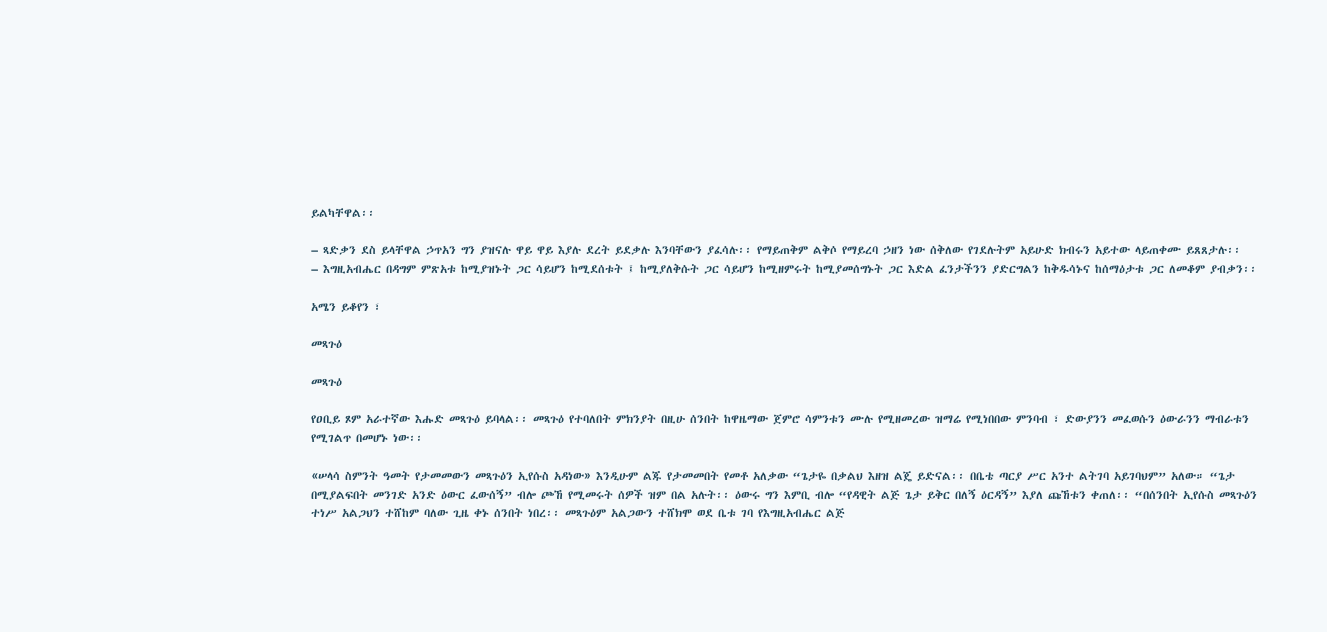ይልካቸዋል፡፡

– ጻድቃን ደስ ይላቸዋል ኃጥአን ግን ያዝናሉ ዋይ ዋይ እያሉ ደረት ይደቃሉ እንባቸውን ያፈሳሉ፡፡ የማይጠቅም ልቅሶ የማይረባ ኃዘን ነው ሰቅለው የገደሉትም አይሁድ ክብሩን አይተው ላይጠቀሙ ይጸጸታሉ፡፡
– እግዚአብሔር በዳግም ምጽአቱ ከሚያዝኑት ጋር ሳይሆን ከሚደሰቱት ፤ ከሚያለቅሱት ጋር ሳይሆን ከሚዘምሩት ከሚያመሰግኑት ጋር እድል ፈንታችንን ያድርግልን ከቅዱሳኑና ከሰማዕታቱ ጋር ለመቆም ያብቃን፡፡

አሜን ይቆየን ፣

መጻጉዕ

መጻጉዕ

የዐቢይ ጾም አራተኛው እሑድ መጻጉዕ ይባላል፡፡ መጻጉዕ የተባለበት ምክንያት በዚሁ ሰንበት ከዋዜማው ጀምሮ ሳምንቱን ሙሉ የሚዘመረው ዝማሬ የሚነበበው ምንባብ ፣ ድውያንን መፈወሱን ዕውራንን ማብራቱን የሚገልጥ በመሆኑ ነው፡፡

«ሠላሳ ስምንት ዓመት የታመመውን መጻጉዕን ኢየሱስ አዳነው» እንዲሁም ልጁ የታመመበት የመቶ አለቃው “ጌታዬ በቃልህ እዘዝ ልጄ ይድናል፡፡ በቤቴ ጣርያ ሥር አንተ ልትገባ አይገባህም” አለው። “ጌታ በሚያልፍበት መንገድ አንድ ዕውር ፈውሰኝ” ብሎ ጮኸ የሚመሩት ሰዎች ዝም በል አሉት፡፡ ዕውሩ ግን እምቢ ብሎ “የዳዊት ልጅ ጌታ ይቅር በለኝ ዕርዳኝ” እያለ ጩኸቱን ቀጠለ፡፡ “በሰንበት ኢየሱስ መጻጉዕን ተነሥ አልጋህን ተሸከም ባለው ጊዜ ቀኑ ሰንበት ነበረ፡፡ መጻጉዕም አልጋውን ተሸክሞ ወደ ቤቱ ገባ የእግዚአብሔር ልጅ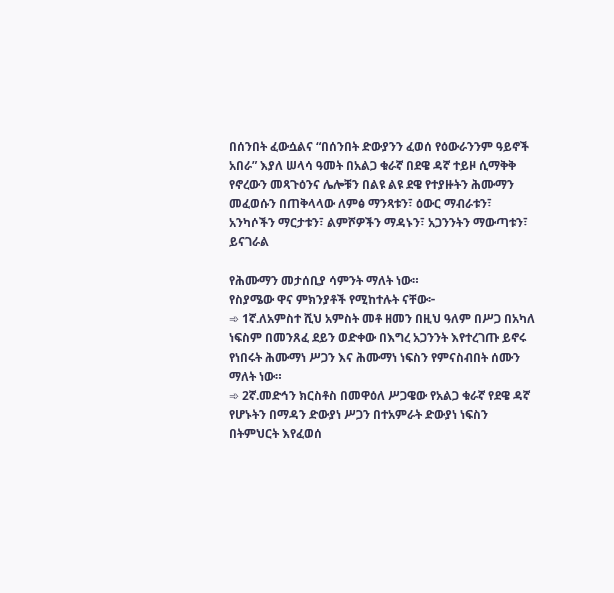በሰንበት ፈውሷልና “በሰንበት ድውያንን ፈወሰ የዕውራንንም ዓይኖች አበራ” እያለ ሠላሳ ዓመት በአልጋ ቁራኛ በደዌ ዳኛ ተይዞ ሲማቅቅ የኖረውን መጻጉዕንና ሌሎቹን በልዩ ልዩ ደዌ የተያዙትን ሕሙማን መፈወሱን በጠቅላላው ለምፅ ማንጻቱን፣ ዕውር ማብራቱን፣ አንካሶችን ማርታቱን፣ ልምሾዎችን ማዳኑን፣ አጋንንትን ማውጣቱን፣ ይናገራል

የሕሙማን መታሰቢያ ሳምንት ማለት ነው።
የስያሜው ዋና ምክንያቶች የሚከተሉት ናቸው፦
➾ 1ኛ.ለአምስተ ሺህ አምስት መቶ ዘመን በዚህ ዓለም በሥጋ በአካለ ነፍስም በመንጸፈ ደይን ወድቀው በእግረ አጋንንት እየተረገጡ ይኖሩ የነበሩት ሕሙማነ ሥጋን እና ሕሙማነ ነፍስን የምናስብበት ሰሙን ማለት ነው።
➾ 2ኛ.መድኅን ክርስቶስ በመዋዕለ ሥጋዌው የአልጋ ቁራኛ የደዌ ዳኛ የሆኑትን በማዳን ድውያነ ሥጋን በተአምራት ድውያነ ነፍስን በትምህርት እየፈወሰ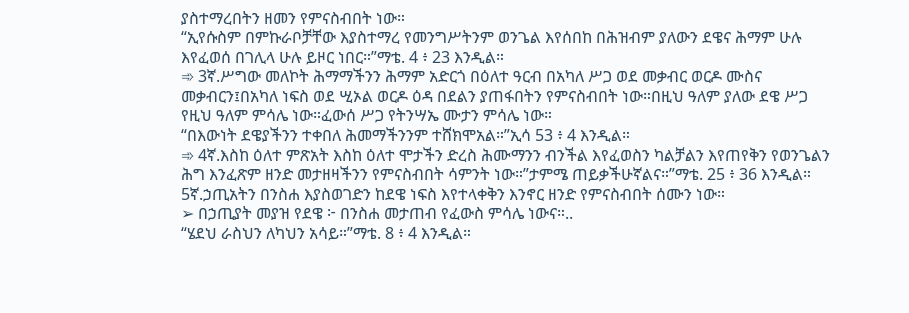ያስተማረበትን ዘመን የምናስብበት ነው።
“ኢየሱስም በምኩራቦቻቸው እያስተማረ የመንግሥትንም ወንጌል እየሰበከ በሕዝብም ያለውን ደዌና ሕማም ሁሉ እየፈወሰ በገሊላ ሁሉ ይዞር ነበር።”ማቴ. 4 ፥ 23 እንዲል።
➾ 3ኛ.ሥግው መለኮት ሕማማችንን ሕማም አድርጎ በዕለተ ዓርብ በአካለ ሥጋ ወደ መቃብር ወርዶ ሙስና መቃብርን፤በአካለ ነፍስ ወደ ሢኦል ወርዶ ዕዳ በደልን ያጠፋበትን የምናስብበት ነው።በዚህ ዓለም ያለው ደዌ ሥጋ የዚህ ዓለም ምሳሌ ነው።ፈውሰ ሥጋ የትንሣኤ ሙታን ምሳሌ ነው።
“በእውነት ደዌያችንን ተቀበለ ሕመማችንንም ተሸክሞአል።”ኢሳ 53 ፥ 4 እንዲል።
➾ 4ኛ.እስከ ዕለተ ምጽአት እስከ ዕለተ ሞታችን ድረስ ሕሙማንን ብንችል እየፈወስን ካልቻልን እየጠየቅን የወንጌልን ሕግ እንፈጽም ዘንድ መታዘዛችንን የምናስብበት ሳምንት ነው።”ታምሜ ጠይቃችሁኛልና።”ማቴ. 25 ፥ 36 እንዲል።
5ኛ.ኃጢአትን በንስሐ እያስወገድን ከደዌ ነፍስ እየተላቀቅን እንኖር ዘንድ የምናስብበት ሰሙን ነው።
➢ በኃጢያት መያዝ የደዌ ፦ በንስሐ መታጠብ የፈውስ ምሳሌ ነውና።..
“ሄደህ ራስህን ለካህን አሳይ።”ማቴ. 8 ፥ 4 እንዲል።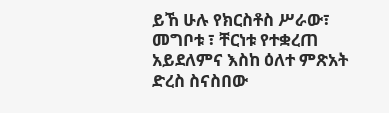ይኸ ሁሉ የክርስቶስ ሥራው፣ መግቦቱ ፣ ቸርነቱ የተቋረጠ አይደለምና እስከ ዕለተ ምጽአት ድረስ ስናስበው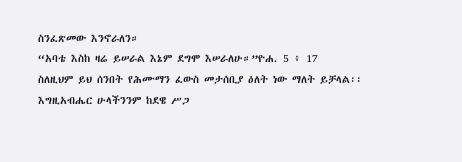ስንፈጽመው እንኖራለን።
“አባቴ እስከ ዛሬ ይሠራል እኔም ደግሞ እሠራለሁ።”ዮሐ. 5 ፥ 17
ስለዚህም ይህ ሰንበት የሕሙማን ፈውስ መታሰቢያ ዕለት ነው ማለት ይቻላል፡፡
እግዚአብሔር ሁላችንንም ከደዌ ሥጋ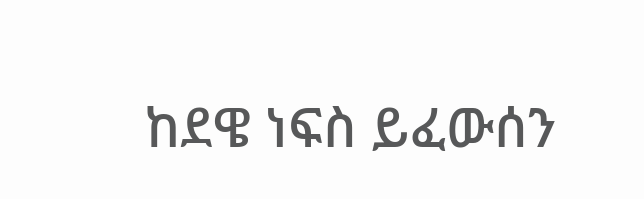ከደዌ ነፍስ ይፈውሰን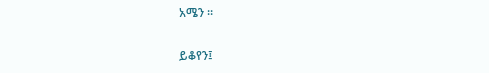አሜን ።

ይቆየን፤